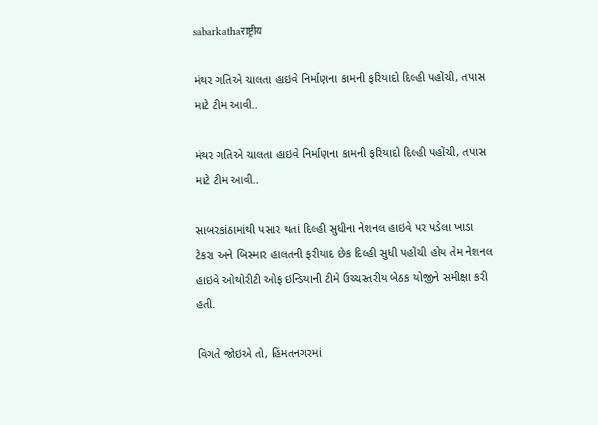sabarkathaराष्ट्रीय

મંથર ગતિએ ચાલતા હાઇવે નિર્માણના કામની ફરિયાદો દિલ્હી પહોંચી, તપાસ માટે ટીમ આવી..

મંથર ગતિએ ચાલતા હાઇવે નિર્માણના કામની ફરિયાદો દિલ્હી પહોંચી, તપાસ માટે ટીમ આવી..

સાબરકાંઠામાંથી પસાર થતાં દિલ્હી સુધીના નેશનલ હાઇવે પર પડેલા ખાડા ટેકરા અને બિસ્માર હાલતની ફરીયાદ છેક દિલ્હી સુધી પહોંચી હોય તેમ નેશનલ હાઇવે ઓથોરીટી ઓફ ઇન્ડિયાની ટીમે ઉચ્ચસ્તરીય બેઠક યોજીને સમીક્ષા કરી હતી.

વિગતે જોઇએ તો, હિંમતનગરમાં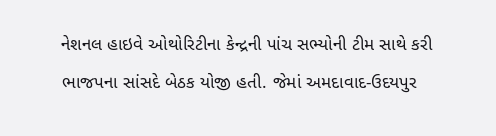નેશનલ હાઇવે ઓથોરિટીના કેન્દ્રની પાંચ સભ્યોની ટીમ સાથે કરી ભાજપના સાંસદે બેઠક યોજી હતી. જેમાં અમદાવાદ-ઉદયપુર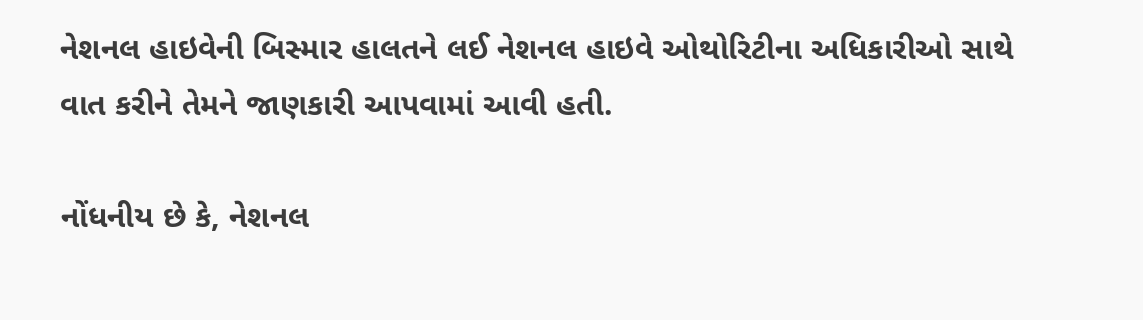નેશનલ હાઇવેની બિસ્માર હાલતને લઈ નેશનલ હાઇવે ઓથોરિટીના અધિકારીઓ સાથે વાત કરીને તેમને જાણકારી આપવામાં આવી હતી.

નોંધનીય છે કે, નેશનલ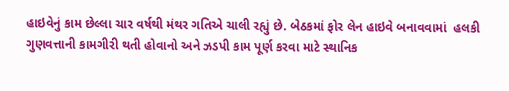હાઇવેનું કામ છેલ્લા ચાર વર્ષથી મંથર ગતિએ ચાલી રહ્યું છે. બેઠકમાં ફોર લેન હાઇવે બનાવવામાં  હલકી ગુણવત્તાની કામગીરી થતી હોવાનો અને ઝડપી કામ પૂર્ણ કરવા માટે સ્થાનિક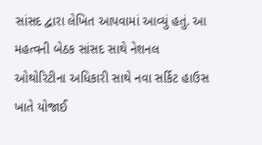સાંસદ દ્વારા લેખિત આપવામાં આવ્યું હતું. આ મહત્વની બેઠક સાંસદ સાથે નેશનલ ઓથોરિટીના અધિકારી સાથે નવા સર્કિટ હાઉસ ખાતે યોજાઈ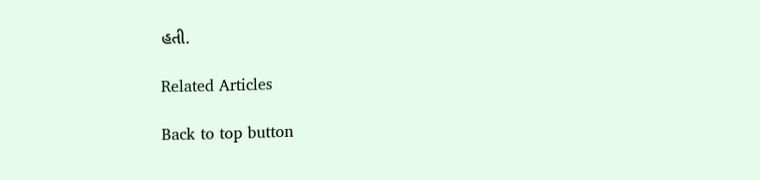હતી.

Related Articles

Back to top button